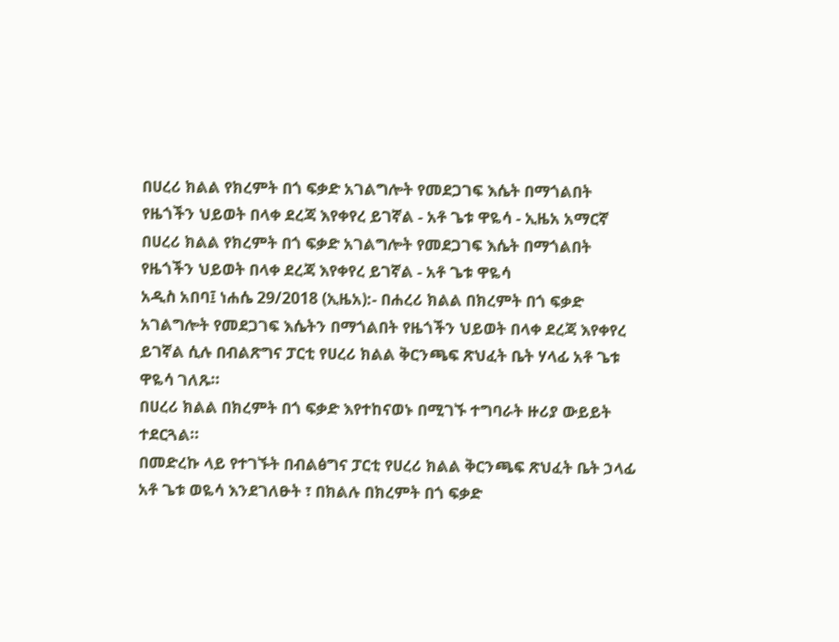በሀረሪ ክልል የክረምት በጎ ፍቃድ አገልግሎት የመደጋገፍ እሴት በማጎልበት የዜጎችን ህይወት በላቀ ደረጃ እየቀየረ ይገኛል - አቶ ጌቱ ዋዬሳ - ኢዜአ አማርኛ
በሀረሪ ክልል የክረምት በጎ ፍቃድ አገልግሎት የመደጋገፍ እሴት በማጎልበት የዜጎችን ህይወት በላቀ ደረጃ እየቀየረ ይገኛል - አቶ ጌቱ ዋዬሳ
አዲስ አበባ፤ ነሐሴ 29/2018 (ኢዜአ):- በሐረሪ ክልል በክረምት በጎ ፍቃድ አገልግሎት የመደጋገፍ እሴትን በማጎልበት የዜጎችን ህይወት በላቀ ደረጃ እየቀየረ ይገኛል ሲሉ በብልጽግና ፓርቲ የሀረሪ ክልል ቅርንጫፍ ጽህፈት ቤት ሃላፊ አቶ ጌቱ ዋዬሳ ገለጹ።
በሀረሪ ክልል በክረምት በጎ ፍቃድ እየተከናወኑ በሚገኙ ተግባራት ዙሪያ ውይይት ተደርጓል።
በመድረኩ ላይ የተገኙት በብልፅግና ፓርቲ የሀረሪ ክልል ቅርንጫፍ ጽህፈት ቤት ኃላፊ አቶ ጌቱ ወዬሳ እንደገለፁት ፣ በክልሉ በክረምት በጎ ፍቃድ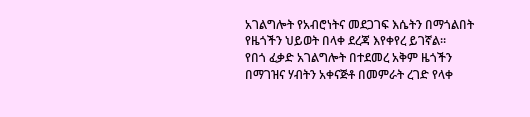አገልግሎት የአብሮነትና መደጋገፍ እሴትን በማጎልበት የዜጎችን ህይወት በላቀ ደረጃ እየቀየረ ይገኛል።
የበጎ ፈቃድ አገልግሎት በተደመረ አቅም ዜጎችን በማገዝና ሃብትን አቀናጅቶ በመምራት ረገድ የላቀ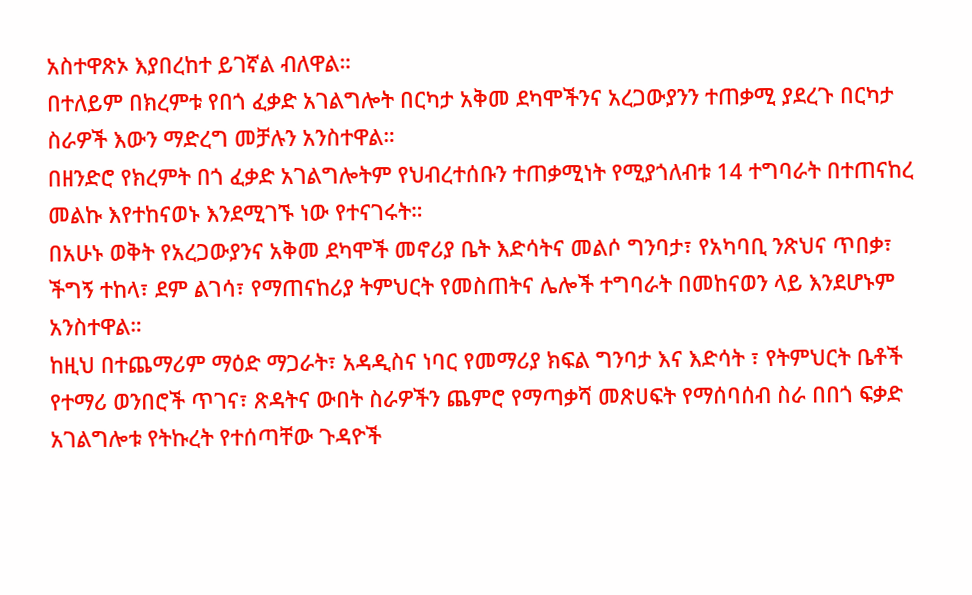አስተዋጽኦ እያበረከተ ይገኛል ብለዋል።
በተለይም በክረምቱ የበጎ ፈቃድ አገልግሎት በርካታ አቅመ ደካሞችንና አረጋውያንን ተጠቃሚ ያደረጉ በርካታ ስራዎች እውን ማድረግ መቻሉን አንስተዋል።
በዘንድሮ የክረምት በጎ ፈቃድ አገልግሎትም የህብረተሰቡን ተጠቃሚነት የሚያጎለብቱ 14 ተግባራት በተጠናከረ መልኩ እየተከናወኑ እንደሚገኙ ነው የተናገሩት።
በአሁኑ ወቅት የአረጋውያንና አቅመ ደካሞች መኖሪያ ቤት እድሳትና መልሶ ግንባታ፣ የአካባቢ ንጽህና ጥበቃ፣ ችግኝ ተከላ፣ ደም ልገሳ፣ የማጠናከሪያ ትምህርት የመስጠትና ሌሎች ተግባራት በመከናወን ላይ እንደሆኑም አንስተዋል።
ከዚህ በተጨማሪም ማዕድ ማጋራት፣ አዳዲስና ነባር የመማሪያ ክፍል ግንባታ እና እድሳት ፣ የትምህርት ቤቶች የተማሪ ወንበሮች ጥገና፣ ጽዳትና ውበት ስራዎችን ጨምሮ የማጣቃሻ መጽሀፍት የማሰባሰብ ስራ በበጎ ፍቃድ አገልግሎቱ የትኩረት የተሰጣቸው ጉዳዮች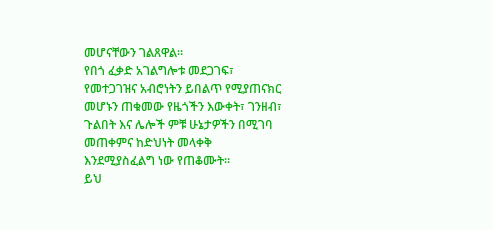መሆናቸውን ገልጸዋል።
የበጎ ፈቃድ አገልግሎቱ መደጋገፍ፣ የመተጋገዝና አብሮነትን ይበልጥ የሚያጠናክር መሆኑን ጠቁመው የዜጎችን እውቀት፣ ገንዘብ፣ ጉልበት እና ሌሎች ምቹ ሁኔታዎችን በሚገባ መጠቀምና ከድህነት መላቀቅ እንደሚያስፈልግ ነው የጠቆሙት።
ይህ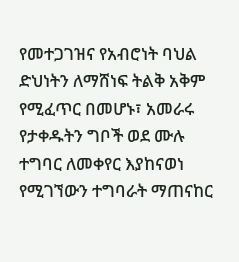የመተጋገዝና የአብሮነት ባህል ድህነትን ለማሸነፍ ትልቅ አቅም የሚፈጥር በመሆኑ፣ አመራሩ የታቀዱትን ግቦች ወደ ሙሉ ተግባር ለመቀየር እያከናወነ የሚገኘውን ተግባራት ማጠናከር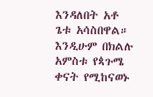እንዳለበት አቶ ጌቱ አሳስበዋል።
እንዲሁም በክልሉ አምስቱ የጳጉሜ ቀናት የሚከናወኑ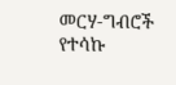መርሃ-ግብሮች የተሳኩ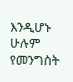እንዲሆኑ ሁሉም የመንግስት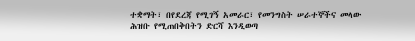ተቋማት፣ በየደረጃ የሚገኝ አመራር፣ የመንግስት ሠራተኞችና መላው ሕዝቡ የሚጠበቅበትን ድርሻ እንዲወጣ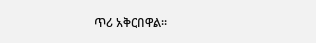ጥሪ አቅርበዋል፡፡